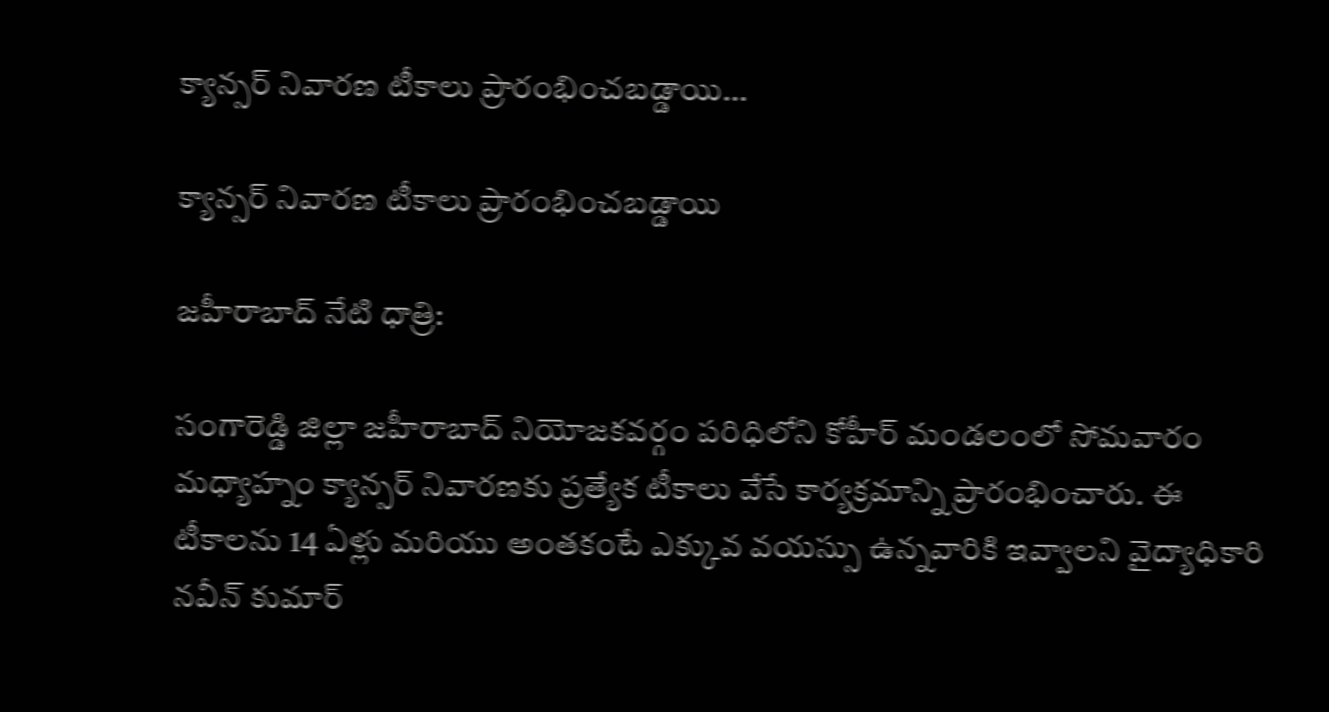క్యాన్సర్ నివారణ టీకాలు ప్రారంభించబడ్డాయి…

క్యాన్సర్ నివారణ టీకాలు ప్రారంభించబడ్డాయి

జహీరాబాద్ నేటి ధాత్రి:

సంగారెడ్డి జిల్లా జహీరాబాద్ నియోజకవర్గం పరిధిలోని కోహీర్ మండలంలో సోమవారం మధ్యాహ్నం క్యాన్సర్ నివారణకు ప్రత్యేక టీకాలు వేసే కార్యక్రమాన్ని ప్రారంభించారు. ఈ టీకాలను 14 ఏళ్లు మరియు అంతకంటే ఎక్కువ వయస్సు ఉన్నవారికి ఇవ్వాలని వైద్యాధికారి నవీన్ కుమార్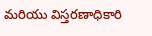మరియు విస్తరణాధికారి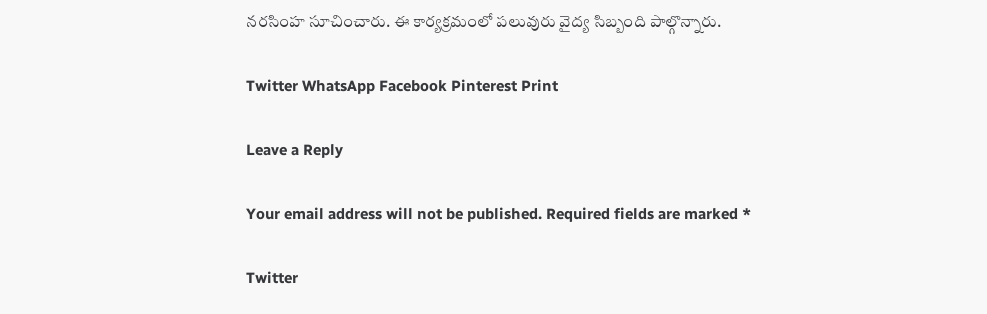నరసింహ సూచించారు. ఈ కార్యక్రమంలో పలువురు వైద్య సిబ్బంది పాల్గొన్నారు.

Twitter WhatsApp Facebook Pinterest Print

Leave a Reply

Your email address will not be published. Required fields are marked *

Twitter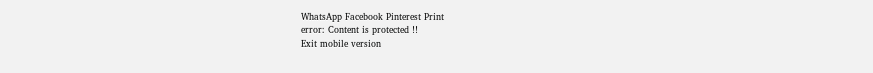WhatsApp Facebook Pinterest Print
error: Content is protected !!
Exit mobile version